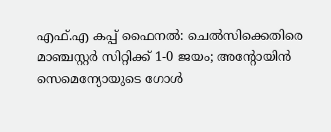എഫ്.എ കപ്പ് ഫൈനൽ: ചെൽസിക്കെതിരെ മാഞ്ചസ്റ്റർ സിറ്റിക്ക് 1-0 ജയം; അന്റോയിൻ സെമെന്യോയുടെ ഗോൾ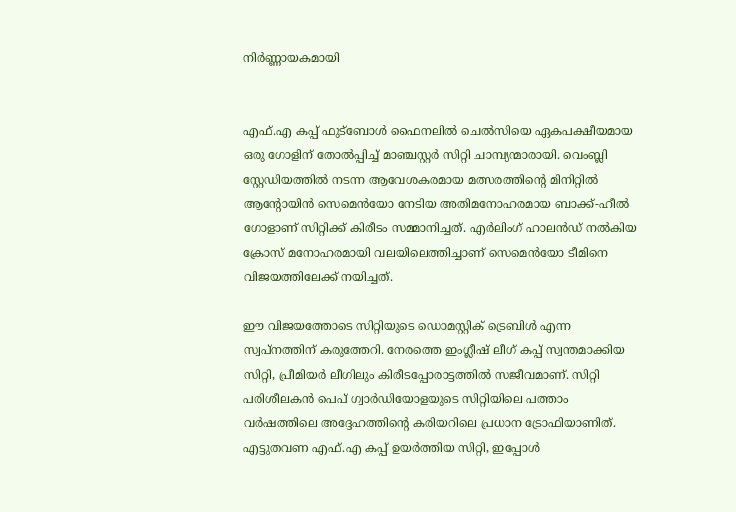നിർണ്ണായകമായി


എഫ്.എ കപ്പ് ഫുട്ബോൾ ഫൈനലിൽ ചെൽസിയെ ഏകപക്ഷീയമായ ഒരു ഗോളിന് തോൽപ്പിച്ച് മാഞ്ചസ്റ്റർ സിറ്റി ചാമ്പ്യന്മാരായി. വെംബ്ലി സ്റ്റേഡിയത്തിൽ നടന്ന ആവേശകരമായ മത്സരത്തിന്റെ മിനിറ്റിൽ ആന്റോയിൻ സെമെൻയോ നേടിയ അതിമനോഹരമായ ബാക്ക്-ഹീൽ ഗോളാണ് സിറ്റിക്ക് കിരീടം സമ്മാനിച്ചത്. എർലിംഗ് ഹാലൻഡ് നൽകിയ ക്രോസ് മനോഹരമായി വലയിലെത്തിച്ചാണ് സെമെൻയോ ടീമിനെ വിജയത്തിലേക്ക് നയിച്ചത്.

ഈ വിജയത്തോടെ സിറ്റിയുടെ ഡൊമസ്റ്റിക് ട്രെബിൾ എന്ന സ്വപ്നത്തിന് കരുത്തേറി. നേരത്തെ ഇംഗ്ലീഷ് ലീഗ് കപ്പ് സ്വന്തമാക്കിയ സിറ്റി, പ്രീമിയർ ലീഗിലും കിരീടപ്പോരാട്ടത്തിൽ സജീവമാണ്. സിറ്റി പരിശീലകൻ പെപ് ഗ്വാർഡിയോളയുടെ സിറ്റിയിലെ പത്താം വർഷത്തിലെ അദ്ദേഹത്തിന്റെ കരിയറിലെ പ്രധാന ട്രോഫിയാണിത്. എട്ടുതവണ എഫ്.എ കപ്പ് ഉയർത്തിയ സിറ്റി, ഇപ്പോൾ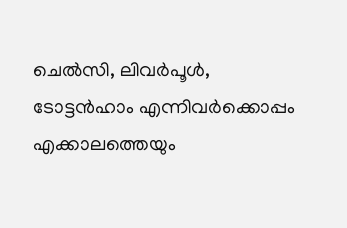ചെൽസി, ലിവർപൂൾ, ടോട്ടൻഹാം എന്നിവർക്കൊപ്പം എക്കാലത്തെയും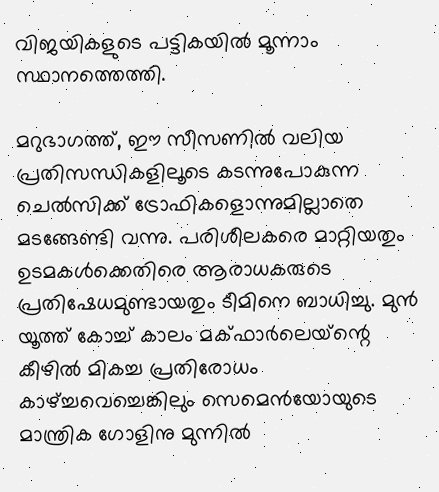വിജയികളുടെ പട്ടികയിൽ മൂന്നാം സ്ഥാനത്തെത്തി.

മറുഭാഗത്ത്, ഈ സീസണിൽ വലിയ പ്രതിസന്ധികളിലൂടെ കടന്നുപോകുന്ന ചെൽസിക്ക് ട്രോഫികളൊന്നുമില്ലാതെ മടങ്ങേണ്ടി വന്നു. പരിശീലകരെ മാറ്റിയതും ഉടമകൾക്കെതിരെ ആരാധകരുടെ പ്രതിഷേധമുണ്ടായതും ടീമിനെ ബാധിച്ചു. മുൻ യൂത്ത് കോച്ച് കാലം മക്ഫാർലെയ്‌ന്റെ കീഴിൽ മികച്ച പ്രതിരോധം കാഴ്ച്ചവെച്ചെങ്കിലും സെമെൻയോയുടെ മാന്ത്രിക ഗോളിനു മുന്നിൽ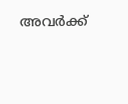അവർക്ക്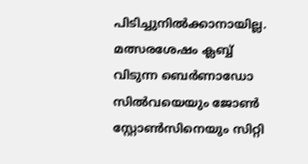പിടിച്ചുനിൽക്കാനായില്ല. മത്സരശേഷം ക്ലബ്ബ് വിടുന്ന ബെർണാഡോ സിൽവയെയും ജോൺ സ്റ്റോൺസിനെയും സിറ്റി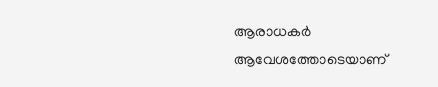ആരാധകർ ആവേശത്തോടെയാണ്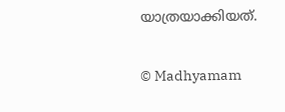യാത്രയാക്കിയത്.

© Madhyamam